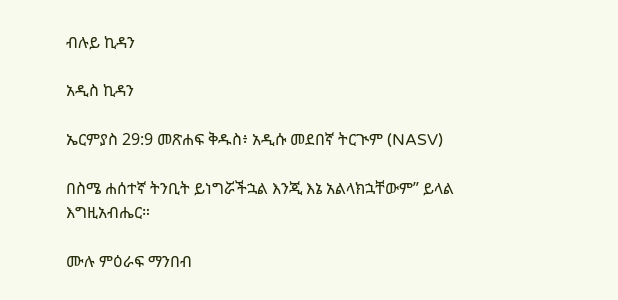ብሉይ ኪዳን

አዲስ ኪዳን

ኤርምያስ 29:9 መጽሐፍ ቅዱስ፥ አዲሱ መደበኛ ትርጒም (NASV)

በስሜ ሐሰተኛ ትንቢት ይነግሯችኋል እንጂ እኔ አልላክኋቸውም” ይላል እግዚአብሔር።

ሙሉ ምዕራፍ ማንበብ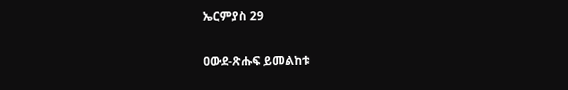ኤርምያስ 29

ዐውደ-ጽሑፍ ይመልከቱ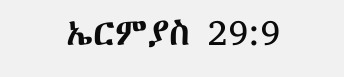ኤርምያስ 29:9